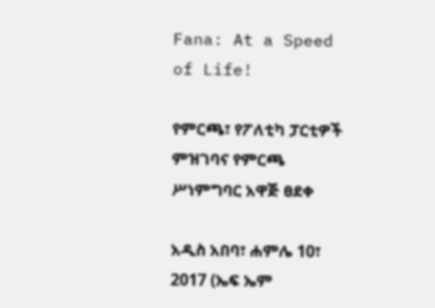Fana: At a Speed of Life!

የምርጫ፣ የፖለቲካ ፓርቲዎች ምዝገባና የምርጫ ሥነምግባር አዋጅ ፀደቀ

አዲስ አበባ፣ ሐምሌ 10፣ 2017 (ኤፍ ኤም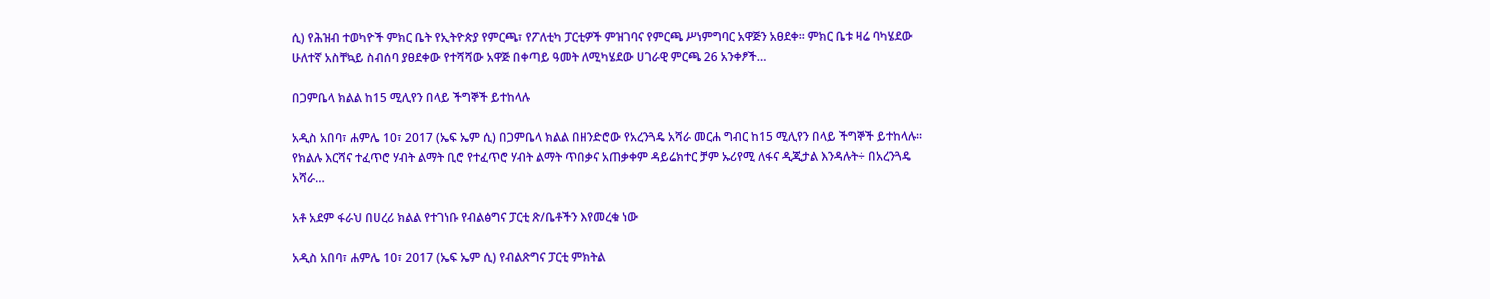ሲ) የሕዝብ ተወካዮች ምክር ቤት የኢትዮጵያ የምርጫ፣ የፖለቲካ ፓርቲዎች ምዝገባና የምርጫ ሥነምግባር አዋጅን አፀደቀ። ምክር ቤቱ ዛሬ ባካሄደው ሁለተኛ አስቸኳይ ስብሰባ ያፀደቀው የተሻሻው አዋጅ በቀጣይ ዓመት ለሚካሄደው ሀገራዊ ምርጫ 26 አንቀፆች…

በጋምቤላ ክልል ከ15 ሚሊየን በላይ ችግኞች ይተከላሉ

አዲስ አበባ፣ ሐምሌ 10፣ 2017 (ኤፍ ኤም ሲ) በጋምቤላ ክልል በዘንድሮው የአረንጓዴ አሻራ መርሐ ግብር ከ15 ሚሊየን በላይ ችግኞች ይተከላሉ። የክልሉ እርሻና ተፈጥሮ ሃብት ልማት ቢሮ የተፈጥሮ ሃብት ልማት ጥበቃና አጠቃቀም ዳይሬክተር ቻም ኡሪየሚ ለፋና ዲጂታል እንዳሉት÷ በአረንጓዴ አሻራ…

አቶ አደም ፋራህ በሀረሪ ክልል የተገነቡ የብልፅግና ፓርቲ ጽ/ቤቶችን እየመረቁ ነው

አዲስ አበባ፣ ሐምሌ 10፣ 2017 (ኤፍ ኤም ሲ) የብልጽግና ፓርቲ ምክትል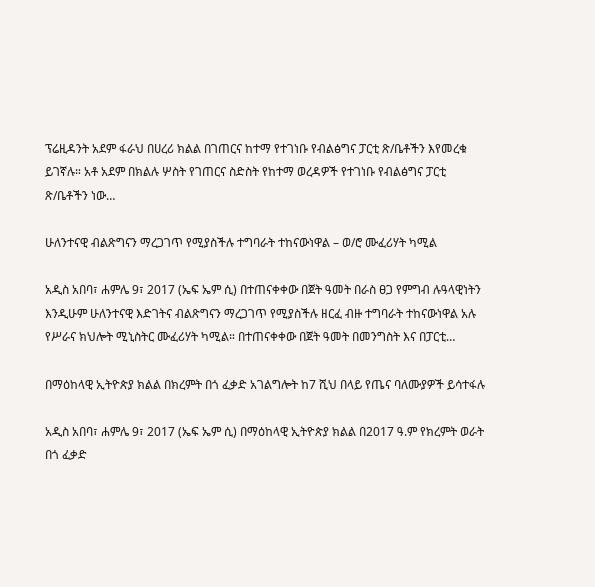ፕሬዚዳንት አደም ፋራህ በሀረሪ ክልል በገጠርና ከተማ የተገነቡ የብልፅግና ፓርቲ ጽ/ቤቶችን እየመረቁ ይገኛሉ። አቶ አደም በክልሉ ሦስት የገጠርና ስድስት የከተማ ወረዳዎች የተገነቡ የብልፅግና ፓርቲ ጽ/ቤቶችን ነው…

ሁለንተናዊ ብልጽግናን ማረጋገጥ የሚያስችሉ ተግባራት ተከናውነዋል – ወ/ሮ ሙፈሪሃት ካሚል

አዲስ አበባ፣ ሐምሌ 9፣ 2017 (ኤፍ ኤም ሲ) በተጠናቀቀው በጀት ዓመት በራስ ፀጋ የምግብ ሉዓላዊነትን እንዲሁም ሁለንተናዊ እድገትና ብልጽግናን ማረጋገጥ የሚያስችሉ ዘርፈ ብዙ ተግባራት ተከናውነዋል አሉ የሥራና ክህሎት ሚኒስትር ሙፈሪሃት ካሚል። በተጠናቀቀው በጀት ዓመት በመንግስት እና በፓርቲ…

በማዕከላዊ ኢትዮጵያ ክልል በክረምት በጎ ፈቃድ አገልግሎት ከ7 ሺህ በላይ የጤና ባለሙያዎች ይሳተፋሉ

አዲስ አበባ፣ ሐምሌ 9፣ 2017 (ኤፍ ኤም ሲ) በማዕከላዊ ኢትዮጵያ ክልል በ2017 ዓ.ም የክረምት ወራት በጎ ፈቃድ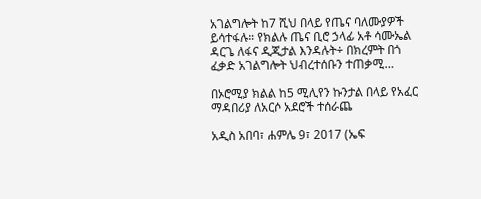አገልግሎት ከ7 ሺህ በላይ የጤና ባለሙያዎች ይሳተፋሉ። የክልሉ ጤና ቢሮ ኃላፊ አቶ ሳሙኤል ዳርጌ ለፋና ዲጂታል እንዳሉት÷ በክረምት በጎ ፈቃድ አገልግሎት ህብረተሰቡን ተጠቃሚ…

በኦሮሚያ ክልል ከ5 ሚሊየን ኩንታል በላይ የአፈር ማዳበሪያ ለአርሶ አደሮች ተሰራጨ

አዲስ አበባ፣ ሐምሌ 9፣ 2017 (ኤፍ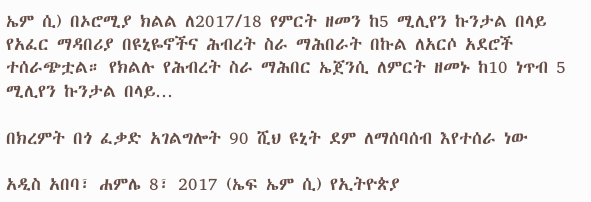ኤም ሲ) በኦሮሚያ ክልል ለ2017/18 የምርት ዘመን ከ5 ሚሊየን ኩንታል በላይ የአፈር ማዳበሪያ በዩኒዬኖችና ሕብረት ስራ ማሕበራት በኩል ለአርሶ አደሮች ተሰራጭቷል። የክልሉ የሕብረት ስራ ማሕበር ኤጀንሲ ለምርት ዘመኑ ከ10 ነጥብ 5 ሚሊየን ኩንታል በላይ…

በክረምት በጎ ፈቃድ አገልግሎት 90 ሺህ ዩኒት ደም ለማሰባሰብ እየተሰራ ነው

አዲስ አበባ፣ ሐምሌ 8፣ 2017 (ኤፍ ኤም ሲ) የኢትዮጵያ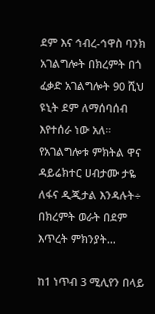ደም እና ኅብረ-ኅዋስ ባንክ አገልግሎት በክረምት በጎ ፈቃድ አገልግሎት 90 ሺህ ዩኒት ደም ለማሰባሰብ እየተሰራ ነው አለ። የአገልግሎቱ ምክትል ዋና ዳይሬክተር ሀብታሙ ታዬ ለፋና ዲጂታል እንዳሉት÷ በክረምት ወራት በደም እጥረት ምክንያት…

ከ1 ነጥብ 3 ሚሊየን በላይ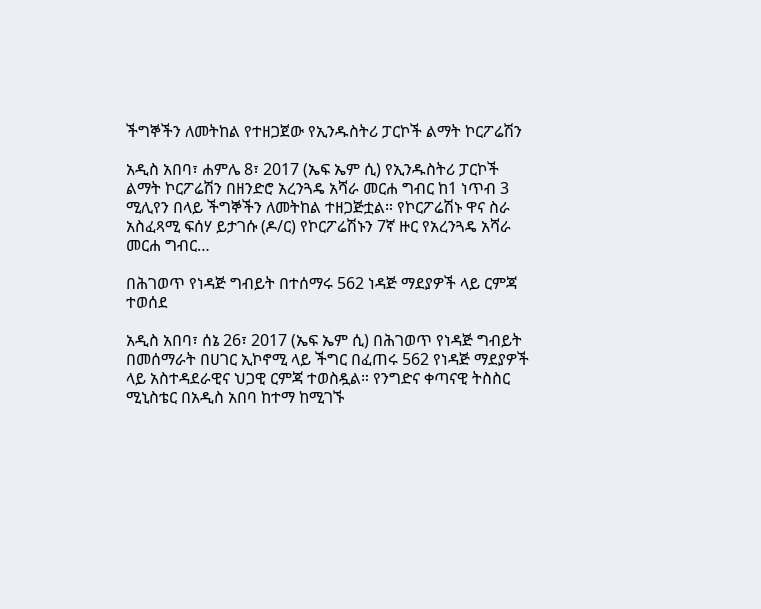ችግኞችን ለመትከል የተዘጋጀው የኢንዱስትሪ ፓርኮች ልማት ኮርፖሬሽን

አዲስ አበባ፣ ሐምሌ 8፣ 2017 (ኤፍ ኤም ሲ) የኢንዱስትሪ ፓርኮች ልማት ኮርፖሬሽን በዘንድሮ አረንጓዴ አሻራ መርሐ ግብር ከ1 ነጥብ 3 ሚሊየን በላይ ችግኞችን ለመትከል ተዘጋጅቷል። የኮርፖሬሽኑ ዋና ስራ አስፈጻሚ ፍሰሃ ይታገሱ (ዶ/ር) የኮርፖሬሽኑን 7ኛ ዙር የአረንጓዴ አሻራ መርሐ ግብር…

በሕገወጥ የነዳጅ ግብይት በተሰማሩ 562 ነዳጅ ማደያዎች ላይ ርምጃ ተወሰደ

አዲስ አበባ፣ ሰኔ 26፣ 2017 (ኤፍ ኤም ሲ) በሕገወጥ የነዳጅ ግብይት በመሰማራት በሀገር ኢኮኖሚ ላይ ችግር በፈጠሩ 562 የነዳጅ ማደያዎች ላይ አስተዳደራዊና ህጋዊ ርምጃ ተወስዷል። የንግድና ቀጣናዊ ትስስር ሚኒስቴር በአዲስ አበባ ከተማ ከሚገኙ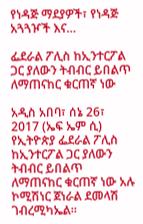የነዳጅ ማደያዎች፣ የነዳጅ አጓጓዦች እና…

ፌደራል ፖሊስ ከኢንተርፖል ጋር ያለውን ትብብር ይበልጥ ለማጠናከር ቁርጠኛ ነው

አዲስ አበባ፣ ሰኔ 26፣ 2017 (ኤፍ ኤም ሲ) የኢትዮጵያ ፌደራል ፖሊስ ከኢንተርፖል ጋር ያለውን ትብብር ይበልጥ ለማጠናከር ቁርጠኛ ነው አሉ ኮሚሽነር ጀነራል ደመላሽ ገብረሚካኤል።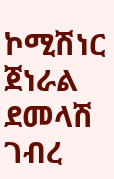ኮሚሽነር ጀነራል ደመላሽ ገብረ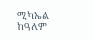ሚካኤል ከዓለም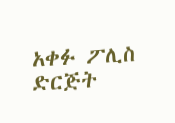አቀፉ ፖሊስ ድርጅት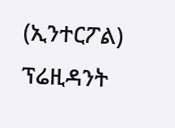(ኢንተርፖል) ፕሬዚዳንት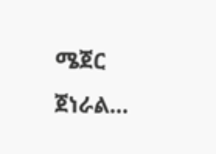ሜጀር ጀነራል…